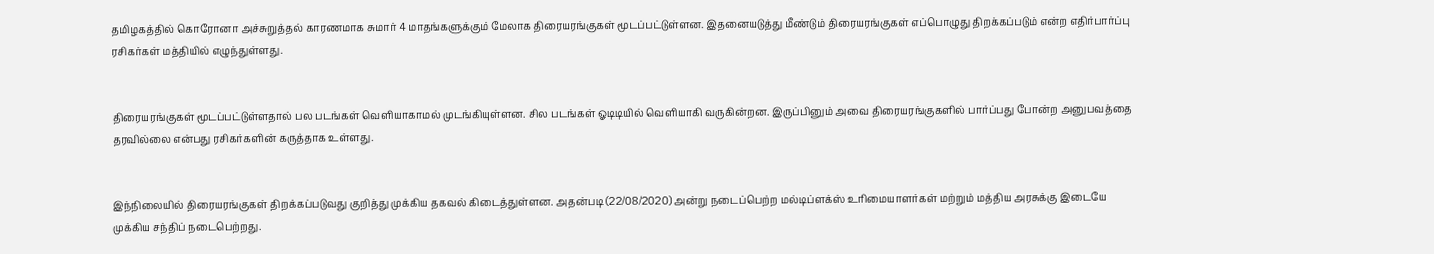தமிழகத்தில் கொரோனா அச்சுறுத்தல் காரணமாக சுமார் 4 மாதங்களுக்கும் மேலாக திரையரங்குகள் மூடப்பட்டுள்ளன. இதனையடுத்து மீண்டும் திரையரங்குகள் எப்பொழுது திறக்கப்படும் என்ற எதிர்பார்ப்பு ரசிகர்கள் மத்தியில் எழுந்துள்ளது.


திரையரங்குகள் மூடப்பட்டுள்ளதால் பல படங்கள் வெளியாகாமல் முடங்கியுள்ளன. சில படங்கள் ஓடிடியில் வெளியாகி வருகின்றன. இருப்பினும் அவை திரையரங்குகளில் பார்ப்பது போன்ற அனுபவத்தை தரவில்லை என்பது ரசிகர்களின் கருத்தாக உள்ளது.


இந்நிலையில் திரையரங்குகள் திறக்கப்படுவது குறித்து முக்கிய தகவல் கிடைத்துள்ளன. அதன்படி (22/08/2020) அன்று நடைப்பெற்ற மல்டிப்ளக்ஸ் உரிமையாளர்கள் மற்றும் மத்திய அரசுக்கு இடையே முக்கிய சந்திப் நடைபெற்றது.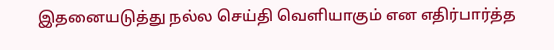இதனையடுத்து நல்ல செய்தி வெளியாகும் என எதிர்பார்த்த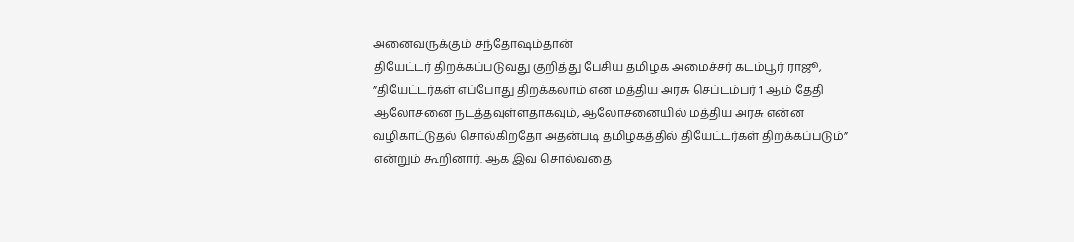அனைவருக்கும் சந்தோஷம்தான்
தியேட்டர் திறக்கப்படுவது குறித்து பேசிய தமிழக அமைச்சர் கடம்பூர் ராஜூ, ”தியேட்டர்கள் எப்போது திறக்கலாம் என மத்திய அரசு செப்டம்பர் 1 ஆம் தேதி ஆலோசனை நடத்தவுள்ளதாகவும், ஆலோசனையில் மத்திய அரசு என்ன வழிகாட்டுதல் சொல்கிறதோ அதன்படி தமிழகத்தில் தியேட்டர்கள் திறக்கப்படும்” என்றும் கூறினார். ஆக இவ சொல்வதை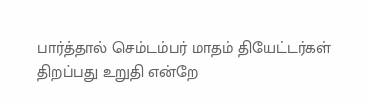பார்த்தால் செம்டம்பர் மாதம் தியேட்டர்கள் திறப்பது உறுதி என்றே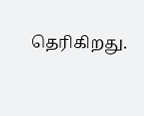தெரிகிறது.